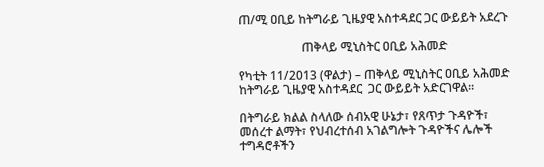ጠ/ሚ ዐቢይ ከትግራይ ጊዜያዊ አስተዳደር ጋር ውይይት አደረጉ

                     ጠቅላይ ሚኒስትር ዐቢይ አሕመድ

የካቲት 11/2013 (ዋልታ) – ጠቅላይ ሚኒስትር ዐቢይ አሕመድ ከትግራይ ጊዜያዊ አስተዳደር  ጋር ውይይት አድርገዋል፡፡

በትግራይ ክልል ስላለው ሰብአዊ ሁኔታ፣ የጸጥታ ጉዳዮች፣ መሰረተ ልማት፣ የህብረተሰብ አገልግሎት ጉዳዮችና ሌሎች ተግዳሮቶችን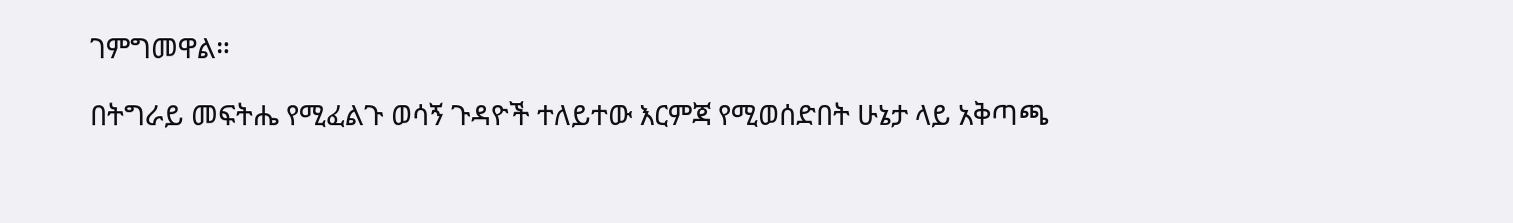ገምግመዋል።

በትግራይ መፍትሔ የሚፈልጉ ወሳኝ ጉዳዮች ተለይተው እርምጃ የሚወሰድበት ሁኔታ ላይ አቅጣጫ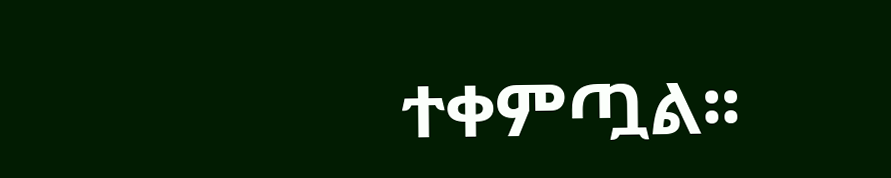ተቀምጧል፡፡